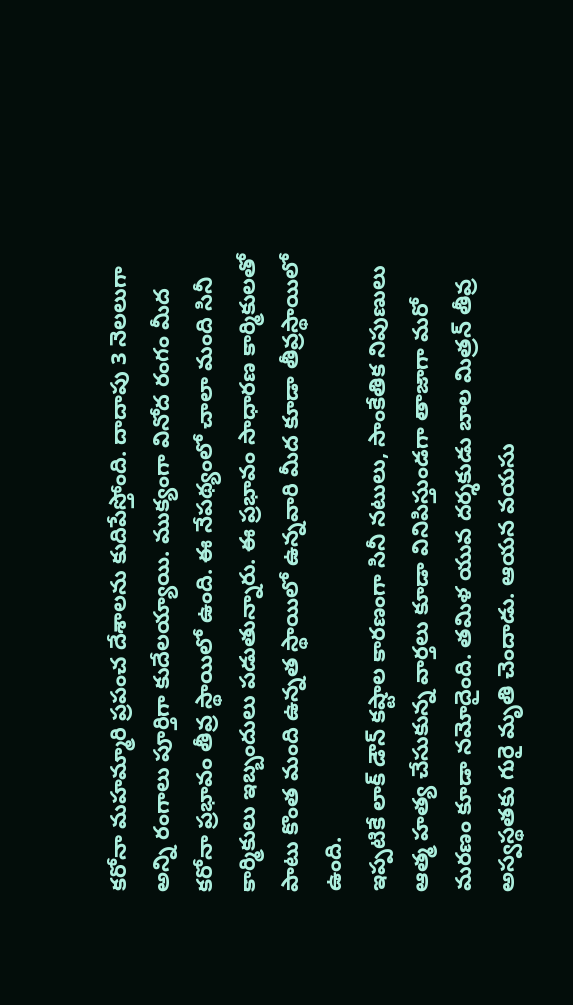కరోనా మహమ్మారి ప్రపంచ దేశాలను కుదిపేస్తోంది. దాదాపు 3 నెలలుగా అన్ని రంగాలు పూర్తిగా కుదేలయ్యాయి. ముక్యంగా వినోద రంగం మీద కరోనా ప్రభావం తీవ్ర స్థాయిలో ఉంది. ఈ నేపథ్యంలో చాలా మంది సినీ కార్మికులు ఇబ్బందులు పడుతున్నారు. ఈ ప్రభావం సాధారణ కార్మికులతో పాటు కొంత మంది ఉన్నత స్థాయిలో ఉన్నవారి మీద కూడా తీవ్రస్థాయిలో ఉంది.
ఇప్పటికే లాక్ డౌన్ కష్టాల కారణంగా సినీ నటులు, సాంకేతిక నిపుణులు ఆత్మ హత్య చేసుకున్న వార్తలు కూడా వినిపిస్తుండగా తాజాగా మరో మరణం కూడా నమోదైంది. తమిళ యువ దర్శకుడు బాల మిత్రన్ తీవ్ర అస్వస్థతకు గురై మృతి చెందాడు. ఆయన వయసు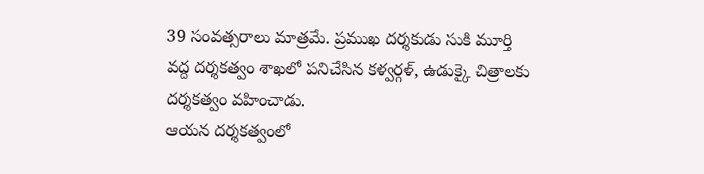39 సంవత్సరాలు మాత్రమే. ప్రముఖ దర్శకుడు సుకి మూర్తి వద్ద దర్శకత్వం శాఖలో పనిచేసిన కళ్వర్గళ్, ఉడుక్కై చిత్రాలకు దర్శకత్వం వహించాడు.
ఆయన దర్శకత్వంలో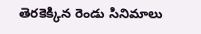తెరకెక్కిన రెండు సినిమాలు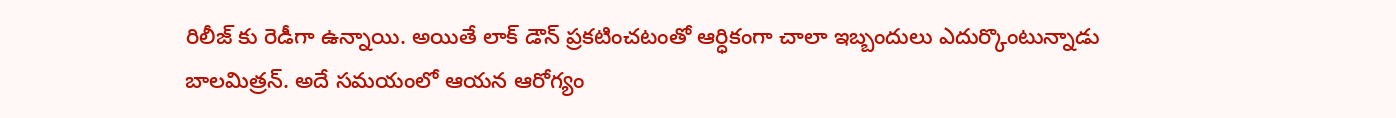రిలీజ్ కు రెడీగా ఉన్నాయి. అయితే లాక్ డౌన్ ప్రకటించటంతో ఆర్ధికంగా చాలా ఇబ్బందులు ఎదుర్కొంటున్నాడు బాలమిత్రన్. అదే సమయంలో ఆయన ఆరోగ్యం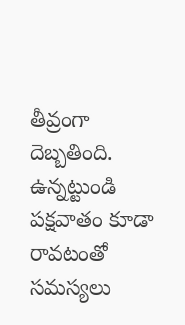తీవ్రంగా దెబ్బతింది. ఉన్నట్టుండి పక్షవాతం కూడా రావటంతో సమస్యలు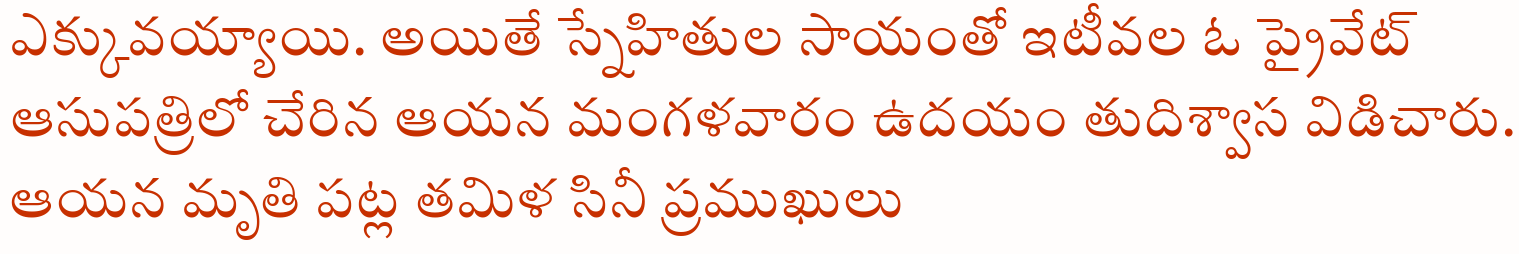ఎక్కువయ్యాయి. అయితే స్నేహితుల సాయంతో ఇటీవల ఓ ప్రైవేట్ ఆసుపత్రిలో చేరిన ఆయన మంగళవారం ఉదయం తుదిశ్వాస విడిచారు. ఆయన మృతి పట్ల తమిళ సినీ ప్రముఖులు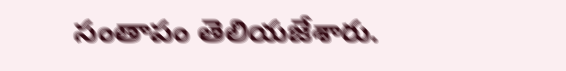సంతాపం తెలియజేశారు.